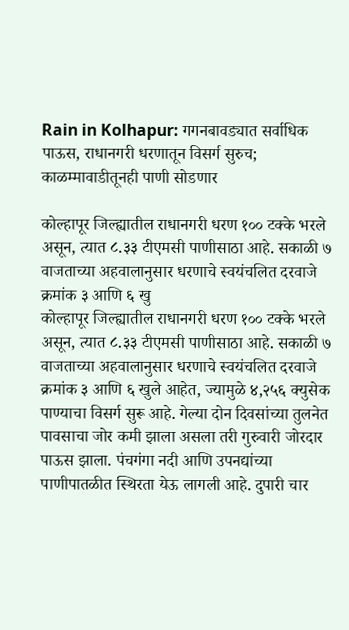Rain in Kolhapur: गगनबावड्यात सर्वाधिक पाऊस, राधानगरी धरणातून विसर्ग सुरुच; काळम्मावाडीतूनही पाणी सोडणार

कोल्हापूर जिल्ह्यातील राधानगरी धरण १०० टक्के भरले असून, त्यात ८.३३ टीएमसी पाणीसाठा आहे. सकाळी ७ वाजताच्या अहवालानुसार धरणाचे स्वयंचलित दरवाजे क्रमांक ३ आणि ६ खु
कोल्हापूर जिल्ह्यातील राधानगरी धरण १०० टक्के भरले असून, त्यात ८.३३ टीएमसी पाणीसाठा आहे. सकाळी ७ वाजताच्या अहवालानुसार धरणाचे स्वयंचलित दरवाजे क्रमांक ३ आणि ६ खुले आहेत, ज्यामुळे ४,२५६ क्युसेक पाण्याचा विसर्ग सुरू आहे. गेल्या दोन दिवसांच्या तुलनेत पावसाचा जोर कमी झाला असला तरी गुरुवारी जोरदार पाऊस झाला. पंचगंगा नदी आणि उपनद्यांच्या पाणीपातळीत स्थिरता येऊ लागली आहे. दुपारी चार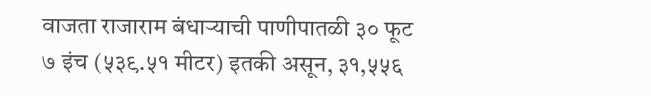वाजता राजाराम बंधाऱ्याची पाणीपातळी ३० फूट ७ इंच (५३९.५१ मीटर) इतकी असून, ३१,५५६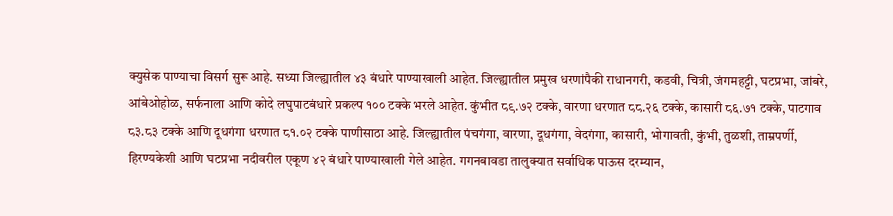क्युसेक पाण्याचा विसर्ग सुरू आहे. सध्या जिल्ह्यातील ४३ बंधारे पाण्याखाली आहेत. जिल्ह्यातील प्रमुख धरणांपैकी राधानगरी, कडवी, चित्री, जंगमहट्टी, घटप्रभा, जांबरे, आंबेओहोळ, सर्फनाला आणि कोदे लघुपाटबंधारे प्रकल्प १०० टक्के भरले आहेत. कुंभीत ८९.७२ टक्के, वारणा धरणात ८८.२६ टक्के, कासारी ८६.७१ टक्के, पाटगाव ८३.८३ टक्के आणि दूधगंगा धरणात ८१.०२ टक्के पाणीसाठा आहे. जिल्ह्यातील पंचगंगा, वारणा, दूधगंगा, वेदगंगा, कासारी, भोगावती, कुंभी, तुळशी, ताम्रपर्णी, हिरण्यकेशी आणि घटप्रभा नदीवरील एकूण ४२ बंधारे पाण्याखाली गेले आहेत. गगनबावडा तालुक्यात सर्वाधिक पाऊस दरम्यान,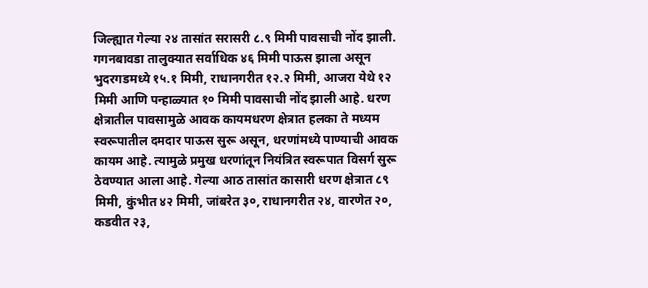जिल्ह्यात गेल्या २४ तासांत सरासरी ८.९ मिमी पावसाची नोंद झाली. गगनबावडा तालुक्यात सर्वाधिक ४६ मिमी पाऊस झाला असून भुदरगडमध्ये १५.१ मिमी, राधानगरीत १२.२ मिमी, आजरा येथे १२ मिमी आणि पन्हाळ्यात १० मिमी पावसाची नोंद झाली आहे. धरण क्षेत्रातील पावसामुळे आवक कायमधरण क्षेत्रात हलका ते मध्यम स्वरूपातील दमदार पाऊस सुरू असून, धरणांमध्ये पाण्याची आवक कायम आहे. त्यामुळे प्रमुख धरणांतून नियंत्रित स्वरूपात विसर्ग सुरू ठेवण्यात आला आहे. गेल्या आठ तासांत कासारी धरण क्षेत्रात ८९ मिमी, कुंभीत ४२ मिमी, जांबरेत ३०, राधानगरीत २४, वारणेत २०, कडवीत २३,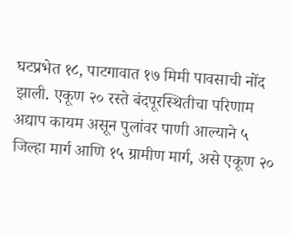घटप्रभेत १८, पाटगावात १७ मिमी पावसाची नोंद झाली. एकूण २० रस्ते बंदपूरस्थितीचा परिणाम अद्याप कायम असून पुलांवर पाणी आल्याने ५ जिल्हा मार्ग आणि १५ ग्रामीण मार्ग, असे एकूण २०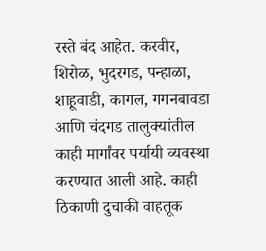रस्ते बंद आहेत. करवीर, शिरोळ, भुदरगड, पन्हाळा, शाहूवाडी, कागल, गगनबावडा आणि चंदगड तालुक्यांतील काही मार्गांवर पर्यायी व्यवस्था करण्यात आली आहे. काही ठिकाणी दुचाकी वाहतूक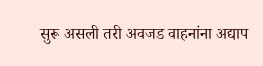सुरू असली तरी अवजड वाहनांना अद्याप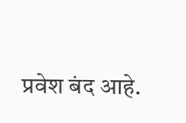प्रवेश बंद आहे.